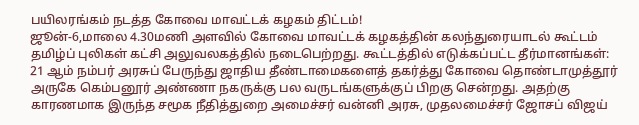பயிலரங்கம் நடத்த கோவை மாவட்டக் கழகம் திட்டம்!
ஜூன்-6,மாலை 4.30மணி அளவில் கோவை மாவட்டக் கழகத்தின் கலந்துரையாடல் கூட்டம் தமிழ்ப் புலிகள் கட்சி அலுவலகத்தில் நடைபெற்றது. கூட்டத்தில் எடுக்கப்பட்ட தீர்மானங்கள்:
21 ஆம் நம்பர் அரசுப் பேருந்து ஜாதிய தீண்டாமைகளைத் தகர்த்து கோவை தொண்டாமுத்தூர் அருகே கெம்பனூர் அண்ணா நகருக்கு பல வருடங்களுக்குப் பிறகு சென்றது. அதற்கு காரணமாக இருந்த சமூக நீதித்துறை அமைச்சர் வன்னி அரசு, முதலமைச்சர் ஜோசப் விஜய்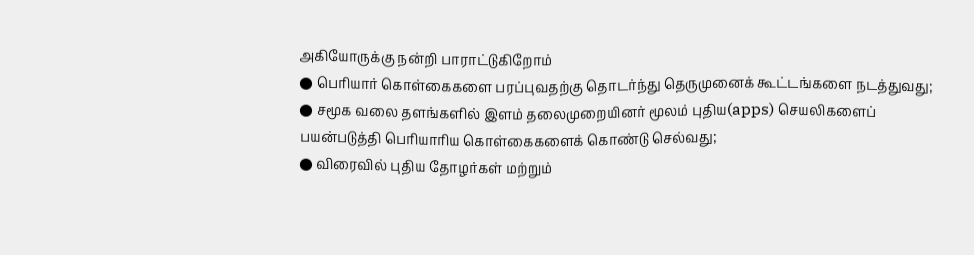அகியோருக்கு நன்றி பாராட்டுகிறோம்
● பெரியார் கொள்கைகளை பரப்புவதற்கு தொடர்ந்து தெருமுனைக் கூட்டங்களை நடத்துவது;
● சமூக வலை தளங்களில் இளம் தலைமுறையினர் மூலம் புதிய(apps) செயலிகளைப் பயன்படுத்தி பெரியாரிய கொள்கைகளைக் கொண்டு செல்வது;
● விரைவில் புதிய தோழர்கள் மற்றும்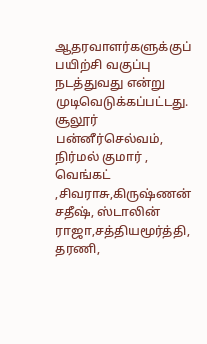ஆதரவாளர்களுக்குப் பயிற்சி வகுப்பு நடத்துவது என்று முடிவெடுக்கப்பட்டது.
சூலூர் பன்னீர்செல்வம், நிர்மல் குமார் , வெங்கட் ,சிவராசு,கிருஷ்ணன் சதீஷ், ஸ்டாலின் ராஜா,சத்தியமூர்த்தி, தரணி,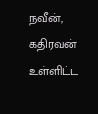நவீன், கதிரவன் உள்ளிட்ட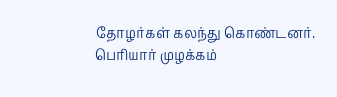தோழர்கள் கலந்து கொண்டனர்.
பெரியார் முழக்கம்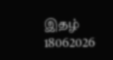இதழ் 18062026